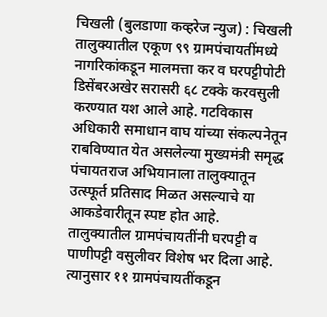चिखली (बुलडाणा कव्हरेज न्युज) : चिखली तालुक्यातील एकूण ९९ ग्रामपंचायतींमध्ये नागरिकांकडून मालमत्ता कर व घरपट्टीपोटी डिसेंबरअखेर सरासरी ६८ टक्के करवसुली करण्यात यश आले आहे. गटविकास अधिकारी समाधान वाघ यांच्या संकल्पनेतून राबविण्यात येत असलेल्या मुख्यमंत्री समृद्ध पंचायतराज अभियानाला तालुक्यातून उत्स्फूर्त प्रतिसाद मिळत असल्याचे या आकडेवारीतून स्पष्ट होत आहे.
तालुक्यातील ग्रामपंचायतींनी घरपट्टी व पाणीपट्टी वसुलीवर विशेष भर दिला आहे. त्यानुसार ११ ग्रामपंचायतींकडून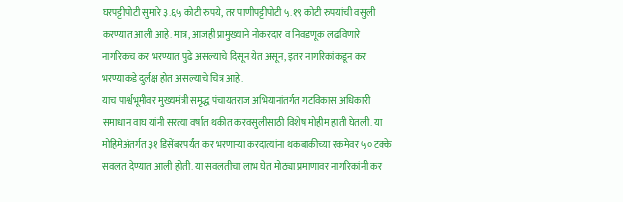घरपट्टीपोटी सुमारे ३.६५ कोटी रुपये, तर पाणीपट्टीपोटी ५.१९ कोटी रुपयांची वसुली करण्यात आली आहे. मात्र, आजही प्रामुख्याने नोकरदार व निवडणूक लढविणारे नागरिकच कर भरण्यात पुढे असल्याचे दिसून येत असून, इतर नागरिकांकडून कर भरण्याकडे दुर्लक्ष होत असल्याचे चित्र आहे.
याच पार्श्वभूमीवर मुख्यमंत्री समृद्ध पंचायतराज अभियानांतर्गत गटविकास अधिकारी समाधान वाघ यांनी सरत्या वर्षात थकीत करवसुलीसाठी विशेष मोहीम हाती घेतली. या मोहिमेअंतर्गत ३१ डिसेंबरपर्यंत कर भरणाऱ्या करदात्यांना थकबाकीच्या रकमेवर ५० टक्के सवलत देण्यात आली होती. या सवलतीचा लाभ घेत मोठ्या प्रमाणावर नागरिकांनी कर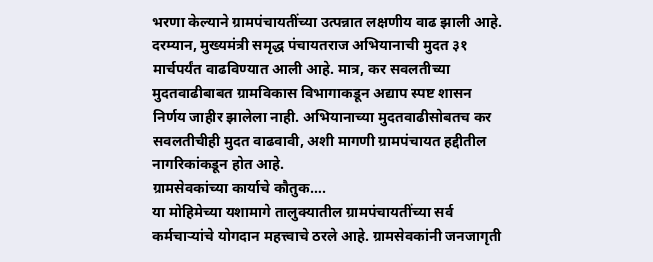भरणा केल्याने ग्रामपंचायतींच्या उत्पन्नात लक्षणीय वाढ झाली आहे.
दरम्यान, मुख्यमंत्री समृद्ध पंचायतराज अभियानाची मुदत ३१ मार्चपर्यंत वाढविण्यात आली आहे. मात्र, कर सवलतीच्या मुदतवाढीबाबत ग्रामविकास विभागाकडून अद्याप स्पष्ट शासन निर्णय जाहीर झालेला नाही. अभियानाच्या मुदतवाढीसोबतच कर सवलतीचीही मुदत वाढवावी, अशी मागणी ग्रामपंचायत हद्दीतील नागरिकांकडून होत आहे.
ग्रामसेवकांच्या कार्याचे कौतुक….
या मोहिमेच्या यशामागे तालुक्यातील ग्रामपंचायतींच्या सर्व कर्मचाऱ्यांचे योगदान महत्त्वाचे ठरले आहे. ग्रामसेवकांनी जनजागृती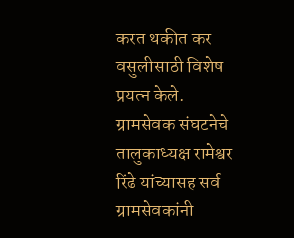करत थकीत कर वसुलीसाठी विशेष प्रयत्न केले. ग्रामसेवक संघटनेचे तालुकाध्यक्ष रामेश्वर रिंढे यांच्यासह सर्व ग्रामसेवकांनी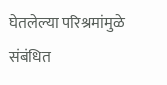घेतलेल्या परिश्रमांमुळे संबंधित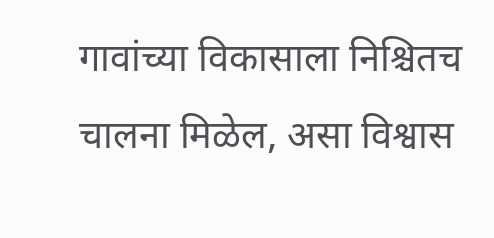गावांच्या विकासाला निश्चितच चालना मिळेल, असा विश्वास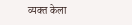व्यक्त केला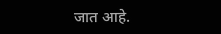जात आहे.